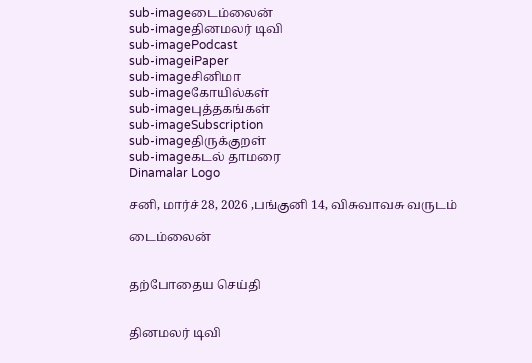sub-imageடைம்லைன்
sub-imageதினமலர் டிவி
sub-imagePodcast
sub-imageiPaper
sub-imageசினிமா
sub-imageகோயில்கள்
sub-imageபுத்தகங்கள்
sub-imageSubscription
sub-imageதிருக்குறள்
sub-imageகடல் தாமரை
Dinamalar Logo

சனி, மார்ச் 28, 2026 ,பங்குனி 14, விசுவாவசு வருடம்

டைம்லைன்


தற்போதைய செய்தி


தினமலர் டிவி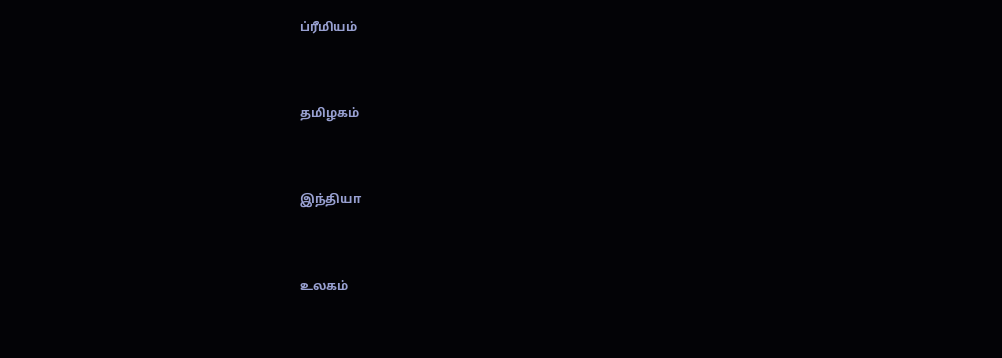ப்ரீமியம்


தமிழகம்


இந்தியா


உலகம்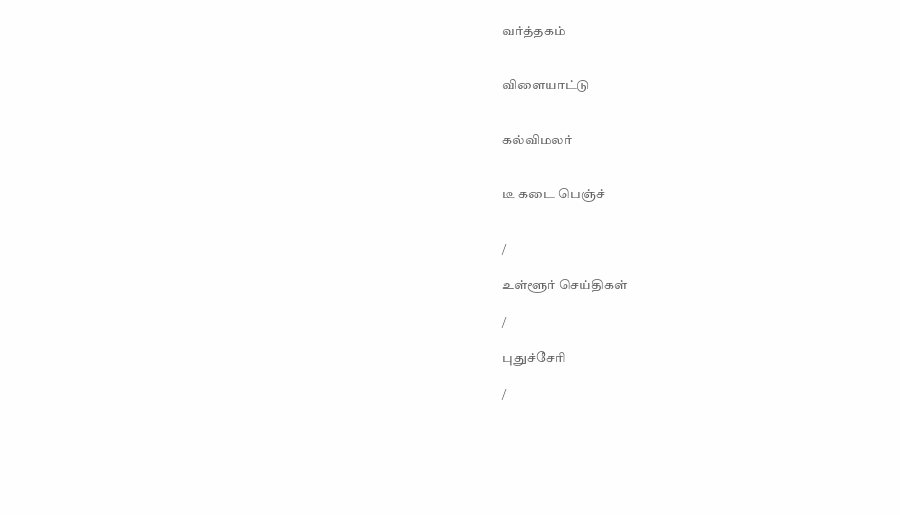வர்த்தகம்


விளையாட்டு


கல்விமலர்


டீ கடை பெஞ்ச்


/

உள்ளூர் செய்திகள்

/

புதுச்சேரி

/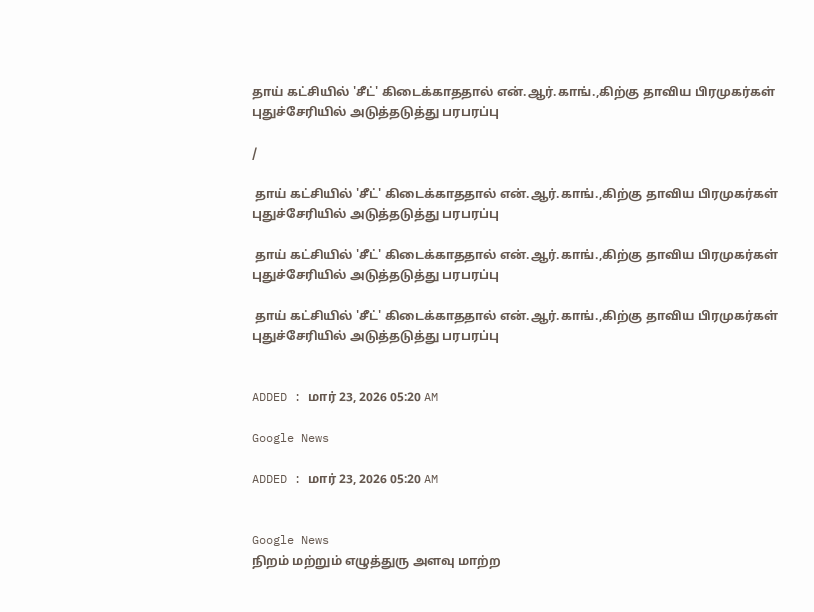தாய் கட்சியில் 'சீட்' கிடைக்காததால் என்.ஆர்.காங்.,கிற்கு தாவிய பிரமுகர்கள் புதுச்சேரியில் அடுத்தடுத்து பரபரப்பு

/

 தாய் கட்சியில் 'சீட்' கிடைக்காததால் என்.ஆர்.காங்.,கிற்கு தாவிய பிரமுகர்கள் புதுச்சேரியில் அடுத்தடுத்து பரபரப்பு

 தாய் கட்சியில் 'சீட்' கிடைக்காததால் என்.ஆர்.காங்.,கிற்கு தாவிய பிரமுகர்கள் புதுச்சேரியில் அடுத்தடுத்து பரபரப்பு

 தாய் கட்சியில் 'சீட்' கிடைக்காததால் என்.ஆர்.காங்.,கிற்கு தாவிய பிரமுகர்கள் புதுச்சேரியில் அடுத்தடுத்து பரபரப்பு


ADDED : மார் 23, 2026 05:20 AM

Google News

ADDED : மார் 23, 2026 05:20 AM


Google News
நிறம் மற்றும் எழுத்துரு அளவு மாற்ற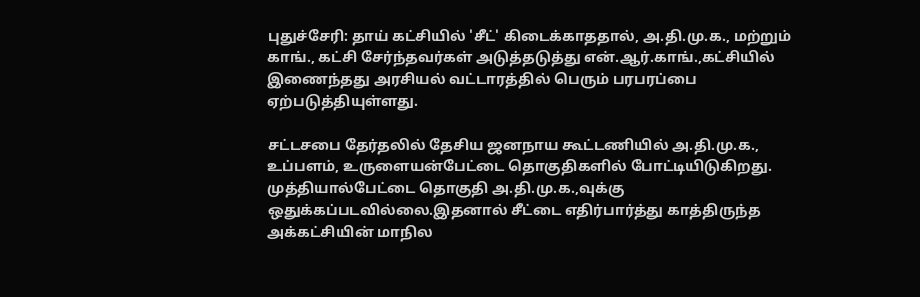புதுச்சேரி: தாய் கட்சியில் 'சீட்' கிடைக்காததால், அ.தி.மு.க., மற்றும் காங்., கட்சி சேர்ந்தவர்கள் அடுத்தடுத்து என்.ஆர்.காங்.,கட்சியில் இணைந்தது அரசியல் வட்டாரத்தில் பெரும் பரபரப்பை ஏற்படுத்தியுள்ளது.

சட்டசபை தேர்தலில் தேசிய ஜனநாய கூட்டணியில் அ.தி.மு.க., உப்பளம், உருளையன்பேட்டை தொகுதிகளில் போட்டியிடுகிறது. முத்தியால்பேட்டை தொகுதி அ.தி.மு.க.,வுக்கு ஒதுக்கப்படவில்லை.இதனால் சீட்டை எதிர்பார்த்து காத்திருந்த அக்கட்சியின் மாநில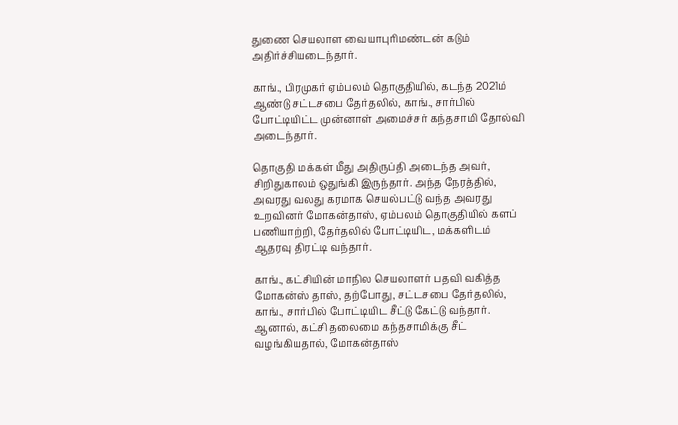துணை செயலாள வையாபுரிமண்டன் கடும் அதிர்ச்சியடைந்தார்.

காங்., பிரமுகர் ஏம்பலம் தொகுதியில், கடந்த 2021ம் ஆண்டு சட்டசபை தேர்தலில், காங்., சார்பில் போட்டியிட்ட முன்னாள் அமைச்சர் கந்தசாமி தோல்வி அடைந்தார்.

தொகுதி மக்கள் மீது அதிருப்தி அடைந்த அவர், சிறிதுகாலம் ஒதுங்கி இருந்தார். அந்த நேரத்தில், அவரது வலது கரமாக செயல்பட்டு வந்த அவரது உறவினர் மோகன்தாஸ், ஏம்பலம் தொகுதியில் களப் பணியாற்றி, தேர்தலில் போட்டியிட, மக்களிடம் ஆதரவு திரட்டி வந்தார்.

காங்., கட்சியின் மாநில செயலாளர் பதவி வகித்த மோகன்ஸ் தாஸ், தற்போது, சட்டசபை தேர்தலில், காங்., சார்பில் போட்டியிட சீட்டு கேட்டு வந்தார். ஆனால், கட்சி தலைமை கந்தசாமிக்கு சீட் வழங்கியதால், மோகன்தாஸ்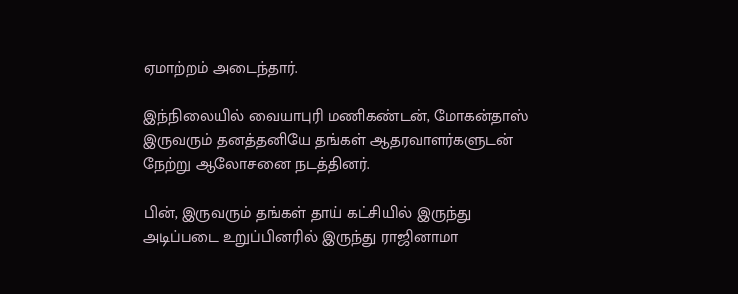ஏமாற்றம் அடைந்தார்.

இந்நிலையில் வையாபுரி மணிகண்டன், மோகன்தாஸ் இருவரும் தனத்தனியே தங்கள் ஆதரவாளர்களுடன் நேற்று ஆலோசனை நடத்தினர்.

பின், இருவரும் தங்கள் தாய் கட்சியில் இருந்து அடிப்படை உறுப்பினரில் இருந்து ராஜினாமா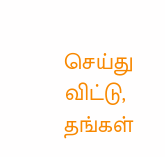செய்து விட்டு, தங்கள்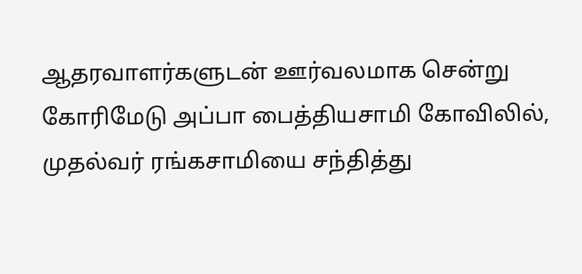ஆதரவாளர்களுடன் ஊர்வலமாக சென்று கோரிமேடு அப்பா பைத்தியசாமி கோவிலில், முதல்வர் ரங்கசாமியை சந்தித்து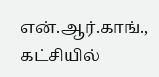என்.ஆர்.காங்., கட்சியில்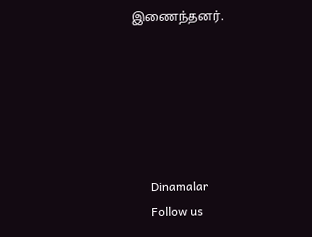இணைந்தனர்.






      Dinamalar
      Follow us